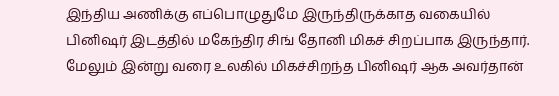இந்திய அணிக்கு எப்பொழுதுமே இருந்திருக்காத வகையில் பினிஷர் இடத்தில் மகேந்திர சிங் தோனி மிகச் சிறப்பாக இருந்தார். மேலும் இன்று வரை உலகில் மிகச்சிறந்த பினிஷர் ஆக அவர்தான்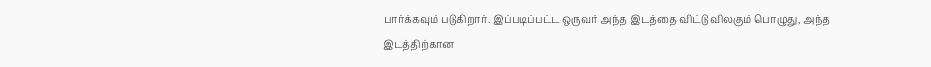பார்க்கவும் படுகிறார். இப்படிப்பட்ட ஒருவர் அந்த இடத்தை விட்டு விலகும் பொழுது, அந்த இடத்திற்கான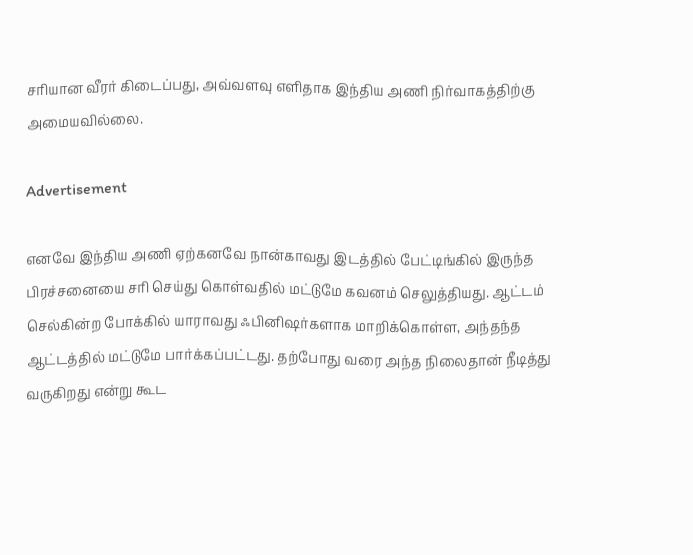சரியான வீரர் கிடைப்பது, அவ்வளவு எளிதாக இந்திய அணி நிர்வாகத்திற்கு அமையவில்லை.

Advertisement

எனவே இந்திய அணி ஏற்கனவே நான்காவது இடத்தில் பேட்டிங்கில் இருந்த பிரச்சனையை சரி செய்து கொள்வதில் மட்டுமே கவனம் செலுத்தியது. ஆட்டம் செல்கின்ற போக்கில் யாராவது ஃபினிஷர்களாக மாறிக்கொள்ள, அந்தந்த ஆட்டத்தில் மட்டுமே பார்க்கப்பட்டது. தற்போது வரை அந்த நிலைதான் நீடித்து வருகிறது என்று கூட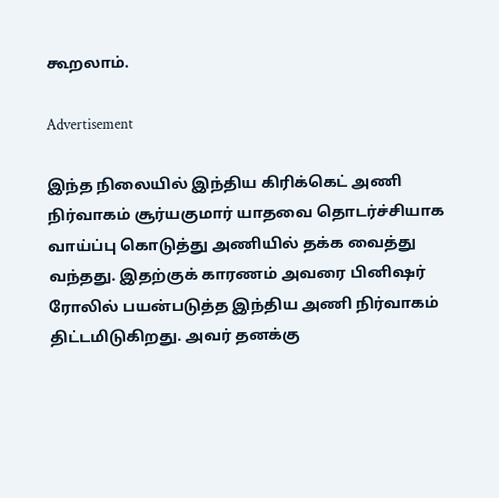கூறலாம்.

Advertisement

இந்த நிலையில் இந்திய கிரிக்கெட் அணி நிர்வாகம் சூர்யகுமார் யாதவை தொடர்ச்சியாக வாய்ப்பு கொடுத்து அணியில் தக்க வைத்து வந்தது. இதற்குக் காரணம் அவரை பினிஷர் ரோலில் பயன்படுத்த இந்திய அணி நிர்வாகம் திட்டமிடுகிறது. அவர் தனக்கு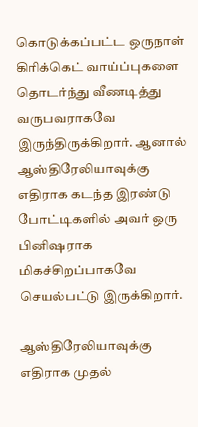கொடுக்கப்பட்ட ஒருநாள் கிரிக்கெட் வாய்ப்புகளை தொடர்ந்து வீணடித்து வருபவராகவே இருந்திருக்கிறார். ஆனால் ஆஸ்திரேலியாவுக்கு எதிராக கடந்த இரண்டு போட்டிகளில் அவர் ஒரு பினிஷராக மிகச்சிறப்பாகவே செயல்பட்டு இருக்கிறார்.

ஆஸ்திரேலியாவுக்கு எதிராக முதல்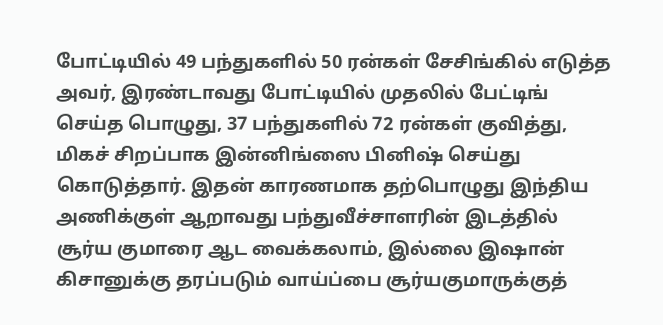போட்டியில் 49 பந்துகளில் 50 ரன்கள் சேசிங்கில் எடுத்த அவர், இரண்டாவது போட்டியில் முதலில் பேட்டிங் செய்த பொழுது, 37 பந்துகளில் 72 ரன்கள் குவித்து, மிகச் சிறப்பாக இன்னிங்ஸை பினிஷ் செய்து கொடுத்தார். இதன் காரணமாக தற்பொழுது இந்திய அணிக்குள் ஆறாவது பந்துவீச்சாளரின் இடத்தில் சூர்ய குமாரை ஆட வைக்கலாம், இல்லை இஷான் கிசானுக்கு தரப்படும் வாய்ப்பை சூர்யகுமாருக்குத்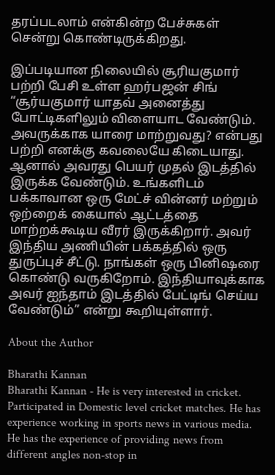தரப்படலாம் என்கின்ற பேச்சுகள் சென்று கொண்டிருக்கிறது.

இப்படியான நிலையில் சூரியகுமார் பற்றி பேசி உள்ள ஹர்பஜன் சிங் “சூர்யகுமார் யாதவ் அனைத்து போட்டிகளிலும் விளையாட வேண்டும். அவருக்காக யாரை மாற்றுவது? என்பது பற்றி எனக்கு கவலையே கிடையாது. ஆனால் அவரது பெயர் முதல் இடத்தில் இருக்க வேண்டும். உங்களிடம் பக்காவான ஒரு மேட்ச் வின்னர் மற்றும் ஒற்றைக் கையால் ஆட்டத்தை மாற்றக்கூடிய வீரர் இருக்கிறார். அவர் இந்திய அணியின் பக்கத்தில் ஒரு துருப்புச் சீட்டு. நாங்கள் ஒரு பினிஷரை கொண்டு வருகிறோம். இந்தியாவுக்காக அவர் ஐந்தாம் இடத்தில் பேட்டிங் செய்ய வேண்டும்” என்று கூறியுள்ளார்.

About the Author

Bharathi Kannan
Bharathi Kannan - He is very interested in cricket. Participated in Domestic level cricket matches. He has experience working in sports news in various media. He has the experience of providing news from different angles non-stop in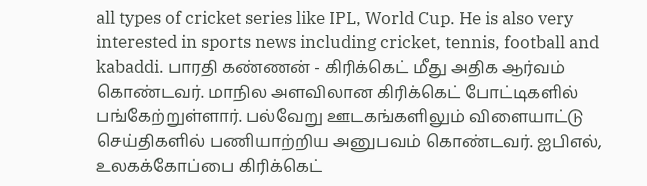all types of cricket series like IPL, World Cup. He is also very interested in sports news including cricket, tennis, football and kabaddi. பாரதி கண்ணன் - கிரிக்கெட் மீது அதிக ஆர்வம் கொண்டவர். மாநில அளவிலான கிரிக்கெட் போட்டிகளில் பங்கேற்றுள்ளார். பல்வேறு ஊடகங்களிலும் விளையாட்டு செய்திகளில் பணியாற்றிய அனுபவம் கொண்டவர். ஐபிஎல், உலகக்கோப்பை கிரிக்கெட்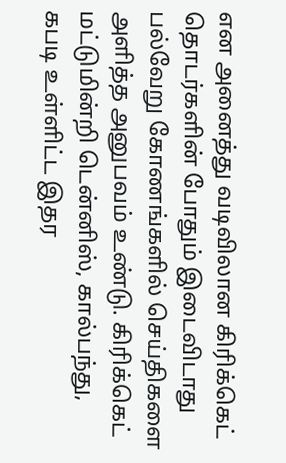என அனைத்து வடிவிலான கிரிக்கெட் தொடர்களின் போதும் இடைவிடாது பல்வேறு கோணங்களில் செய்திகளை அளித்த அனுபவம் உண்டு. கிரிக்கெட் மட்டுமின்றி டென்னிஸ், கால்பந்து, கபடி உள்ளிட்ட இதர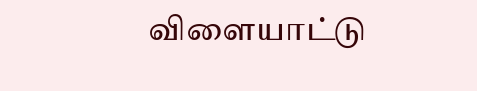விளையாட்டு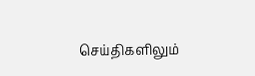செய்திகளிலும்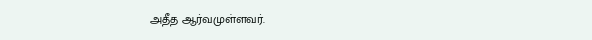அதீத ஆர்வமுள்ளவர்.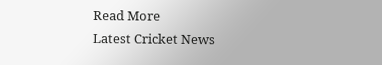Read More
Latest Cricket News